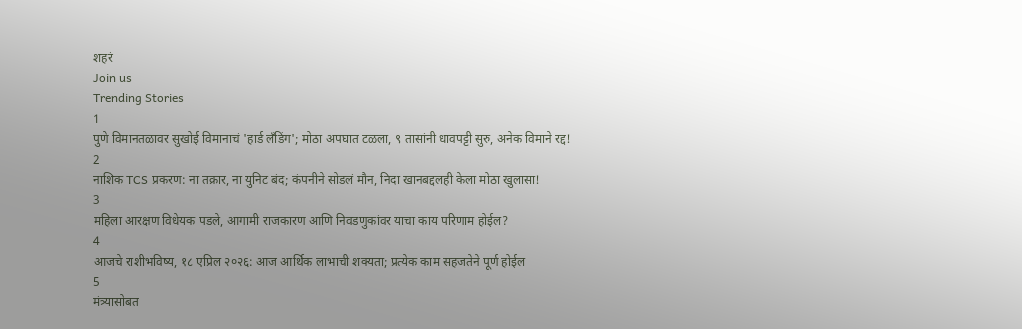शहरं
Join us
Trending Stories
1
पुणे विमानतळावर सुखोई विमानाचं 'हार्ड लँडिंग'; मोठा अपघात टळला, ९ तासांनी धावपट्टी सुरु, अनेक विमाने रद्द!
2
नाशिक TCS प्रकरण: ना तक्रार, ना युनिट बंद; कंपनीने सोडलं मौन, निदा खानबद्दलही केला मोठा खुलासा!
3
महिला आरक्षण विधेयक पडले, आगामी राजकारण आणि निवडणुकांवर याचा काय परिणाम होईल?
4
आजचे राशीभविष्य, १८ एप्रिल २०२६: आज आर्थिक लाभाची शक्यता; प्रत्येक काम सहजतेने पूर्ण होईल
5
मंत्र्यासोबत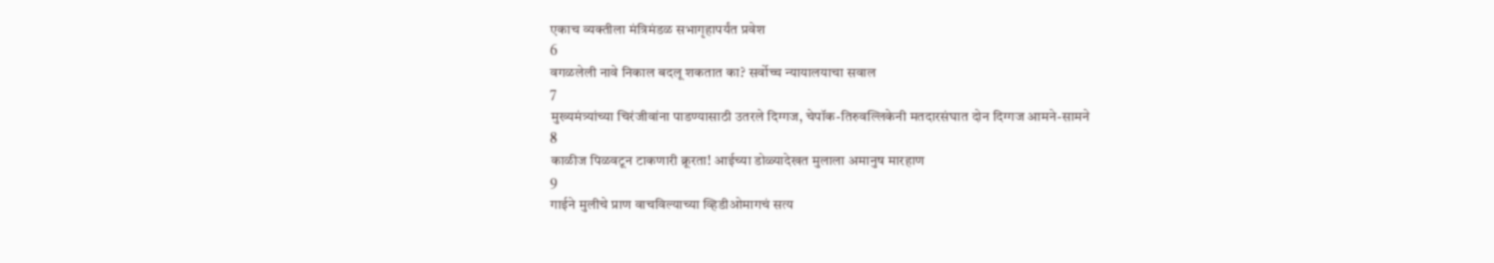एकाच व्यक्तीला मंत्रिमंडळ सभागृहापर्यंत प्रवेश
6
वगळलेली नावे निकाल बदलू शकतात का? सर्वोच्च न्यायालयाचा सवाल
7
मुख्यमंत्र्यांच्या चिरंजीवांना पाडण्यासाठी उतरले दिग्गज, चेपॉक-तिरुवल्लिकेनी मतदारसंघात दोन दिग्गज आमने-सामने
8
काळीज पिळवटून टाकणारी क्रूरता! आईच्या डोळ्यादेखत मुलाला अमानुष मारहाण
9
गाईने मुलीचे प्राण वाचविल्याच्या व्हिडीओमागचं सत्य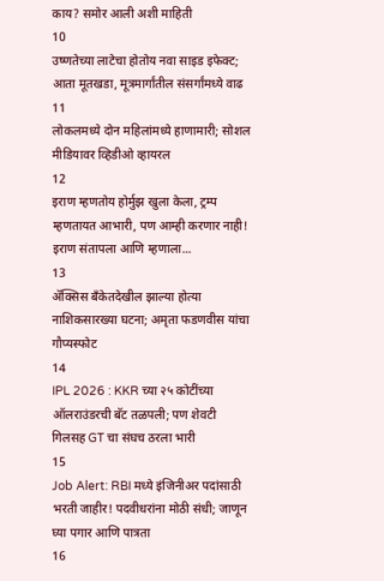काय? समोर आली अशी माहिती
10
उष्णतेच्या लाटेचा होतोय नवा साइड इफेक्ट; आता मूतखडा, मूत्रमार्गांतील संसर्गांमध्ये वाढ
11
लोकलमध्ये दोन महिलांमध्ये हाणामारी; सोशल मीडियावर व्हिडीओ व्हायरल
12
इराण म्हणतोय होर्मुझ खुला केला, ट्रम्प म्हणतायत आभारी, पण आम्ही करणार नाही! इराण संतापला आणि म्हणाला...
13
ॲक्सिस बँकेतदेखील झाल्या होत्या नाशिकसारख्या घटना; अमृता फडणवीस यांचा गौप्यस्फोट
14
IPL 2026 : KKR च्या २५ कोटींच्या ऑलराउंडरची बॅट तळपली; पण शेवटी गिलसह GT चा संघच ठरला भारी
15
Job Alert: RBI मध्ये इंजिनीअर पदांसाठी भरती जाहीर! पदवीधरांना मोठी संधी; जाणून घ्या पगार आणि पात्रता
16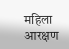महिला आरक्षण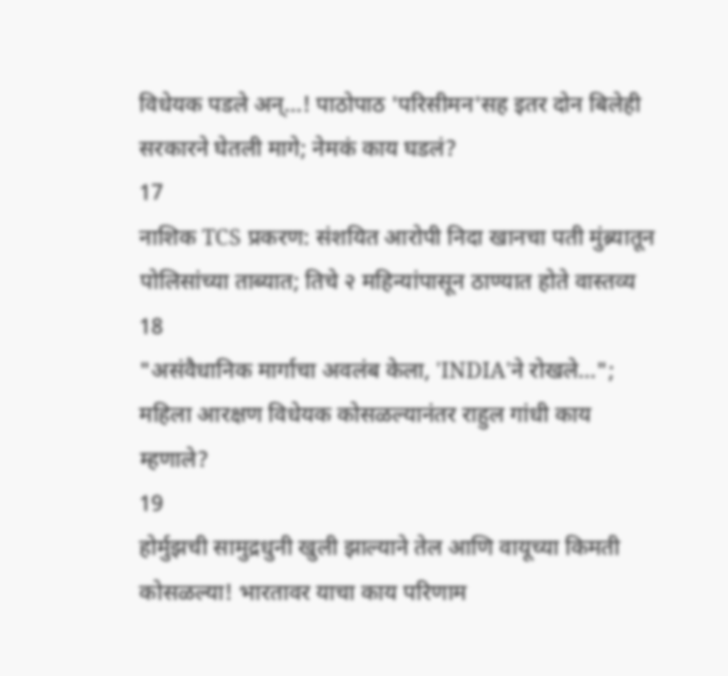विधेयक पडले अन्...! पाठोपाठ 'परिसीमन'सह इतर दोन बिलेही सरकारने घेतली मागे; नेमकं काय घडलं?
17
नाशिक TCS प्रकरण: संशयित आरोपी निदा खानचा पती मुंब्र्यातून पोलिसांच्या ताब्यात; तिचे २ महिन्यांपासून ठाण्यात होते वास्तव्य
18
"असंवैधानिक मार्गाचा अवलंब केला, 'INDIA'ने रोखले..."; महिला आरक्षण विधेयक कोसळल्यानंतर राहुल गांधी काय म्हणाले?
19
होर्मुझची सामुद्रधुनी खुली झाल्याने तेल आणि वायूच्या किमती कोसळल्या! भारतावर याचा काय परिणाम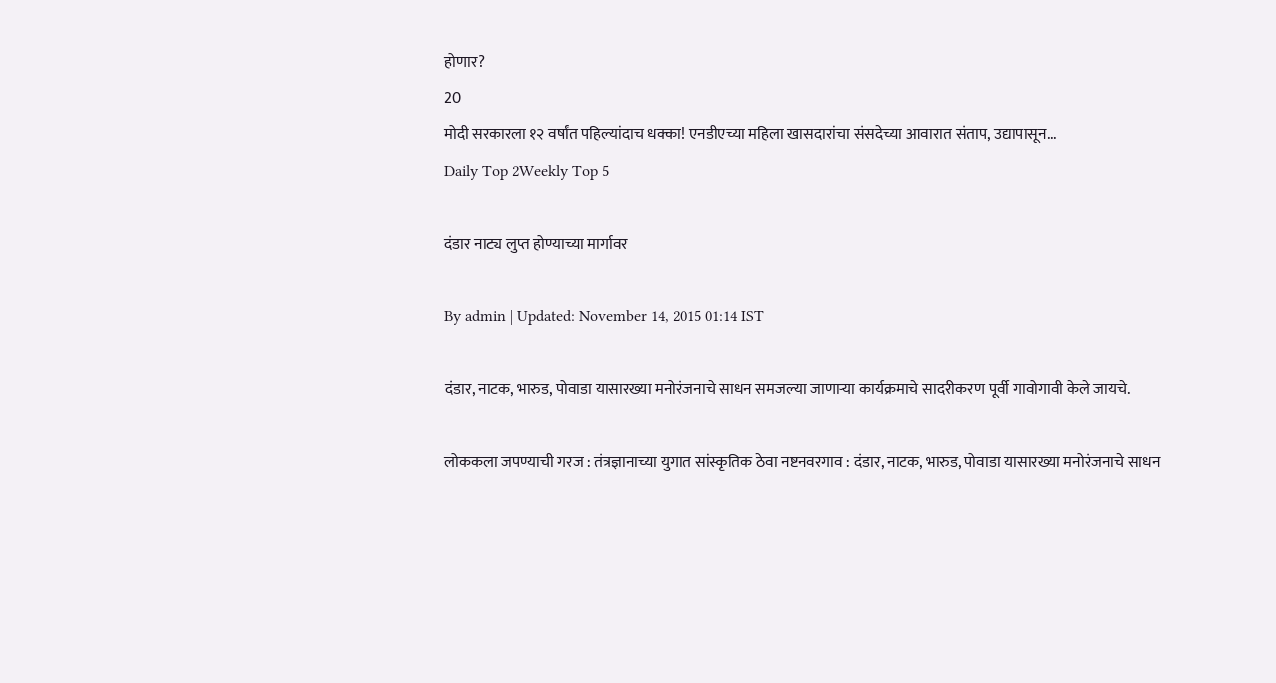होणार?
20
मोदी सरकारला १२ वर्षांत पहिल्यांदाच धक्का! एनडीएच्या महिला खासदारांचा संसदेच्या आवारात संताप, उद्यापासून...
Daily Top 2Weekly Top 5

दंडार नाट्य लुप्त होण्याच्या मार्गावर

By admin | Updated: November 14, 2015 01:14 IST

दंडार, नाटक, भारुड, पोवाडा यासारख्या मनोरंजनाचे साधन समजल्या जाणाऱ्या कार्यक्रमाचे सादरीकरण पूर्वी गावोगावी केले जायचे.

लोककला जपण्याची गरज : तंत्रज्ञानाच्या युगात सांस्कृतिक ठेवा नष्टनवरगाव : दंडार, नाटक, भारुड, पोवाडा यासारख्या मनोरंजनाचे साधन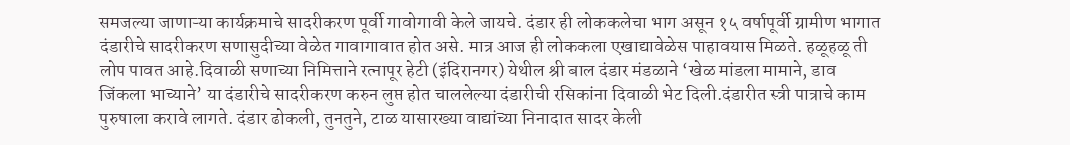समजल्या जाणाऱ्या कार्यक्रमाचे सादरीकरण पूर्वी गावोगावी केले जायचे. दंडार ही लोककलेचा भाग असून १५ वर्षापूर्वी ग्रामीण भागात दंडारीचे सादरीकरण सणासुदीच्या वेळेत गावागावात होत असे. मात्र आज ही लोककला एखाद्यावेळेस पाहावयास मिळते. हळूहळू ती लोप पावत आहे.दिवाळी सणाच्या निमित्ताने रत्नापूर हेटी (इंदिरानगर) येथील श्री बाल दंडार मंडळाने ‘खेळ मांडला मामाने, डाव जिंकला भाच्याने’ या दंडारीचे सादरीकरण करुन लुप्त होत चाललेल्या दंडारीची रसिकांना दिवाळी भेट दिली.दंडारीत स्त्री पात्राचे काम पुरुषाला करावे लागते. दंडार ढोकली, तुनतुने, टाळ यासारख्या वाद्यांच्या निनादात सादर केली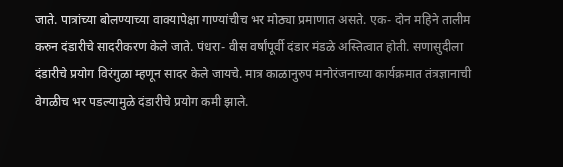जाते. पात्रांच्या बोलण्याच्या वाक्यापेक्षा गाण्यांचीच भर मोठ्या प्रमाणात असते. एक- दोन महिने तालीम करुन दंडारीचे सादरीकरण केले जाते. पंधरा- वीस वर्षांपूर्वी दंडार मंडळे अस्तित्वात होती. सणासुदीला दंडारीचे प्रयोग विरंगुळा म्हणून सादर केले जायचे. मात्र काळानुरुप मनोरंजनाच्या कार्यक्रमात तंत्रज्ञानाची वेगळीच भर पडल्यामुळे दंडारीचे प्रयोग कमी झाले.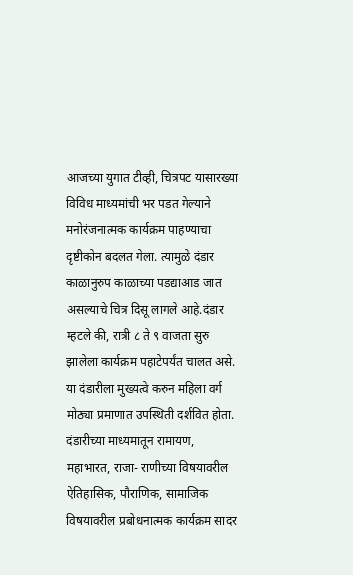आजच्या युगात टीव्ही, चित्रपट यासारख्या विविध माध्यमांची भर पडत गेल्याने मनोरंजनात्मक कार्यक्रम पाहण्याचा दृष्टीकोन बदलत गेला. त्यामुळे दंडार काळानुरुप काळाच्या पडद्याआड जात असल्याचे चित्र दिसू लागले आहे.दंडार म्हटले की, रात्री ८ ते ९ वाजता सुरु झालेला कार्यक्रम पहाटेपर्यंत चालत असे. या दंडारीला मुख्यत्वे करुन महिला वर्ग मोठ्या प्रमाणात उपस्थिती दर्शवित होता. दंडारीच्या माध्यमातून रामायण, महाभारत, राजा- राणीच्या विषयावरील ऐतिहासिक, पौराणिक, सामाजिक विषयावरील प्रबोधनात्मक कार्यक्रम सादर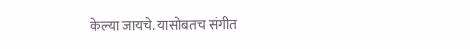केल्या जायचे. यासोबतच संगीत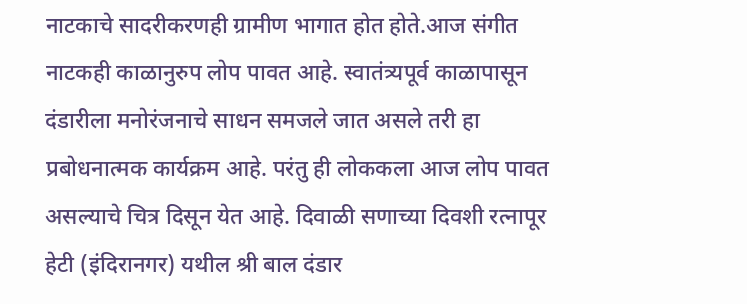नाटकाचे सादरीकरणही ग्रामीण भागात होत होते.आज संगीत नाटकही काळानुरुप लोप पावत आहे. स्वातंत्र्यपूर्व काळापासून दंडारीला मनोरंजनाचे साधन समजले जात असले तरी हा प्रबोधनात्मक कार्यक्रम आहे. परंतु ही लोककला आज लोप पावत असल्याचे चित्र दिसून येत आहे. दिवाळी सणाच्या दिवशी रत्नापूर हेटी (इंदिरानगर) यथील श्री बाल दंडार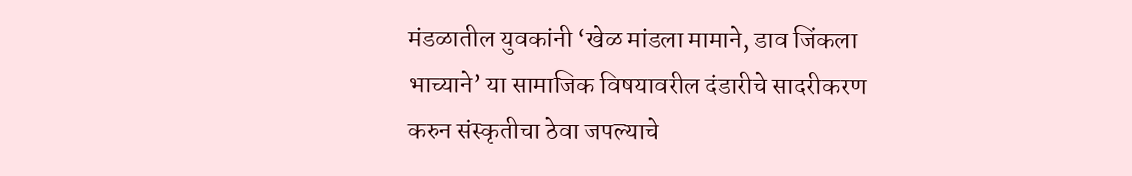मंडळातील युवकांनी ‘खेळ मांडला मामाने, डाव जिंकला भाच्याने’ या सामाजिक विषयावरील दंडारीचे सादरीकरण करुन संस्कृतीचा ठेवा जपल्याचे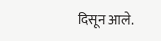दिसून आले.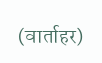(वार्ताहर)